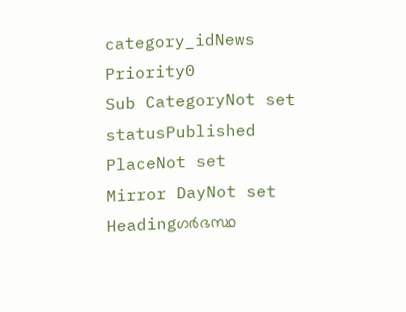category_idNews
Priority0
Sub CategoryNot set
statusPublished
PlaceNot set
Mirror DayNot set
Headingഗർഭസ്ഥ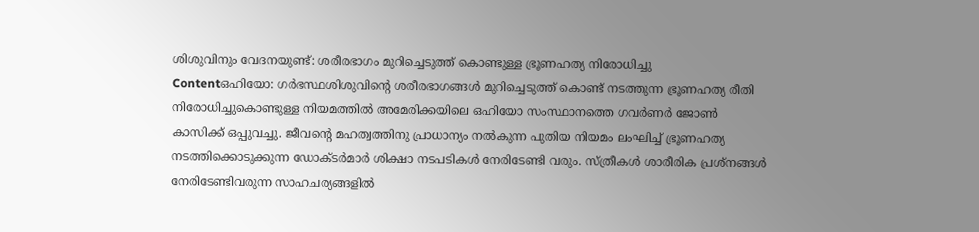ശിശുവിനും വേദനയുണ്ട്: ശരീരഭാഗം മുറിച്ചെടുത്ത് കൊണ്ടുള്ള ഭ്രൂണഹത്യ നിരോധിച്ചു
Contentഒഹിയോ: ഗർഭസ്ഥശിശുവിന്റെ ശരീരഭാഗങ്ങൾ മുറിച്ചെടുത്ത് കൊണ്ട് നടത്തുന്ന ഭ്രൂണഹത്യ രീതി നിരോധിച്ചുകൊണ്ടുള്ള നിയമത്തിൽ അമേരിക്കയിലെ ഒഹിയോ സംസ്ഥാനത്തെ ഗവർണർ ജോൺ കാസിക്ക് ഒപ്പുവച്ചു. ജീവന്റെ മഹത്വത്തിനു പ്രാധാന്യം നല്‍കുന്ന പുതിയ നിയമം ലംഘിച്ച് ഭ്രൂണഹത്യ നടത്തിക്കൊടുക്കുന്ന ഡോക്ടർമാർ ശിക്ഷാ നടപടികൾ നേരിടേണ്ടി വരും. സ്ത്രീകൾ ശാരീരിക പ്രശ്നങ്ങൾ നേരിടേണ്ടിവരുന്ന സാഹചര്യങ്ങളിൽ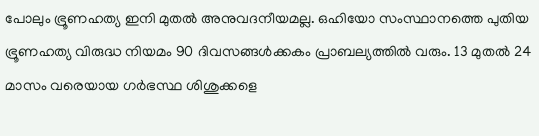പോലും ഭ്രൂണഹത്യ ഇനി മുതൽ അനുവദനീയമല്ല. ഒഹിയോ സംസ്ഥാനത്തെ പുതിയ ഭ്രൂണഹത്യ വിരുദ്ധ നിയമം 90 ദിവസങ്ങൾക്കകം പ്രാബല്യത്തിൽ വരും. 13 മുതൽ 24 മാസം വരെയായ ഗർഭസ്ഥ ശിശുക്കളെ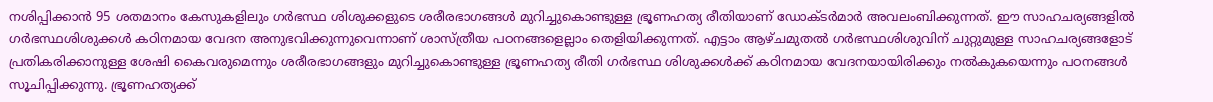നശിപ്പിക്കാൻ 95 ശതമാനം കേസുകളിലും ഗർഭസ്ഥ ശിശുക്കളുടെ ശരീരഭാഗങ്ങൾ മുറിച്ചുകൊണ്ടുള്ള ഭ്രൂണഹത്യ രീതിയാണ് ഡോക്ടർമാർ അവലംബിക്കുന്നത്. ഈ സാഹചര്യങ്ങളില്‍ ഗർഭസ്ഥശിശുക്കള്‍ കഠിനമായ വേദന അനുഭവിക്കുന്നുവെന്നാണ് ശാസ്ത്രീയ പഠനങ്ങളെല്ലാം തെളിയിക്കുന്നത്. എട്ടാം ആഴ്ചമുതൽ ഗർഭസ്ഥശിശുവിന് ചുറ്റുമുള്ള സാഹചര്യങ്ങളോട് പ്രതികരിക്കാനുള്ള ശേഷി കൈവരുമെന്നും ശരീരഭാഗങ്ങളും മുറിച്ചുകൊണ്ടുള്ള ഭ്രൂണഹത്യ രീതി ഗർഭസ്ഥ ശിശുക്കൾക്ക് കഠിനമായ വേദനയായിരിക്കും നൽകുകയെന്നും പഠനങ്ങള്‍ സൂചിപ്പിക്കുന്നു. ഭ്രൂണഹത്യക്ക്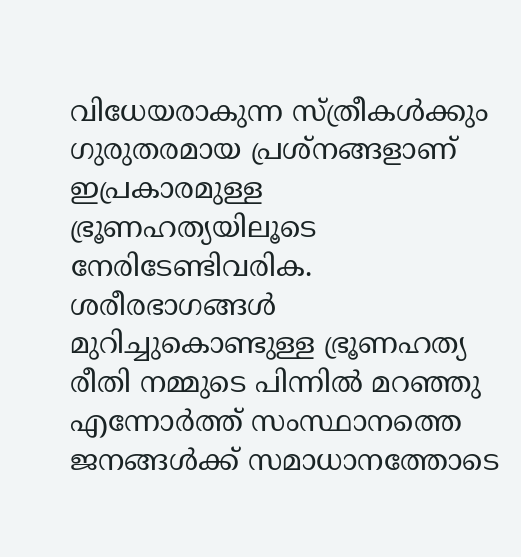വിധേയരാകുന്ന സ്ത്രീകൾക്കും ഗുരുതരമായ പ്രശ്നങ്ങളാണ് ഇപ്രകാരമുള്ള ഭ്രൂണഹത്യയിലൂടെ നേരിടേണ്ടിവരിക. ശരീരഭാഗങ്ങൾ മുറിച്ചുകൊണ്ടുള്ള ഭ്രൂണഹത്യ രീതി നമ്മുടെ പിന്നിൽ മറഞ്ഞു എന്നോർത്ത് സംസ്ഥാനത്തെ ജനങ്ങൾക്ക് സമാധാനത്തോടെ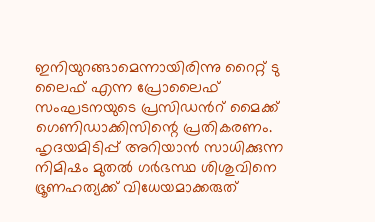ഇനിയുറങ്ങാമെന്നായിരിന്നു റൈറ്റ് ടു ലൈഫ് എന്ന പ്രോലൈഫ് സംഘടനയുടെ പ്രസിഡൻറ് മൈക്ക് ഗെണിഡാക്കിസിന്റെ പ്രതികരണം. ഹൃദയമിടിപ്പ് അറിയാൻ സാധിക്കുന്ന നിമിഷം മുതൽ ഗർഭസ്ഥ ശിശുവിനെ ഭ്രൂണഹത്യക്ക് വിധേയമാക്കരുത്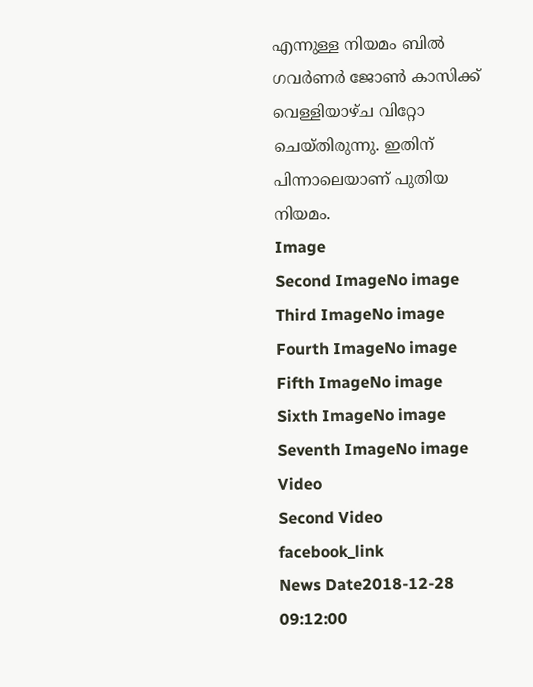എന്നുള്ള നിയമം ബിൽ ഗവർണർ ജോൺ കാസിക്ക് വെള്ളിയാഴ്ച വിറ്റോ ചെയ്തിരുന്നു. ഇതിന് പിന്നാലെയാണ് പുതിയ നിയമം.
Image
Second ImageNo image
Third ImageNo image
Fourth ImageNo image
Fifth ImageNo image
Sixth ImageNo image
Seventh ImageNo image
Video
Second Video
facebook_link
News Date2018-12-28 09:12:00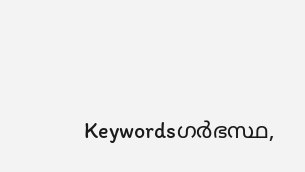Keywordsഗര്‍ഭസ്ഥ,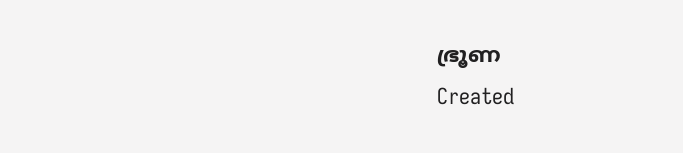ഭ്രൂണ
Created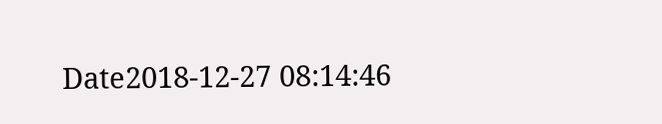Date2018-12-27 08:14:46